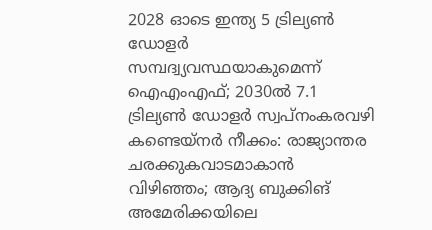2028 ഓടെ ഇന്ത്യ 5 ട്രില്യണ്‍ ഡോളര്‍ സമ്പദ്വ്യവസ്ഥയാകുമെന്ന് ഐഎംഎഫ്; 2030ല്‍ 7.1 ട്രില്യണ്‍ ഡോളര്‍ സ്വപ്നംകരവഴി കണ്ടെയ്നർ നീക്കം: രാജ്യാന്തര ചരക്കുകവാടമാകാൻ വിഴിഞ്ഞം; ആദ്യ ബുക്കിങ് അമേരിക്കയിലെ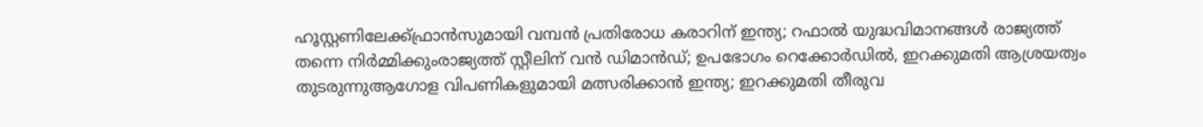ഹൂസ്റ്റണിലേക്ക്ഫ്രാൻസുമായി വമ്പന്‍ പ്രതിരോധ കരാറിന് ഇന്ത്യ; റഫാല്‍ യുദ്ധവിമാനങ്ങള്‍ രാജ്യത്ത് തന്നെ നിര്‍മ്മിക്കുംരാജ്യത്ത് സ്റ്റീലിന് വൻ ഡിമാൻഡ്; ഉപഭോഗം റെക്കോർഡിൽ, ഇറക്കുമതി ആശ്രയത്വം തുടരുന്നുആഗോള വിപണികളുമായി മത്സരിക്കാൻ ഇന്ത്യ; ഇറക്കുമതി തീരുവ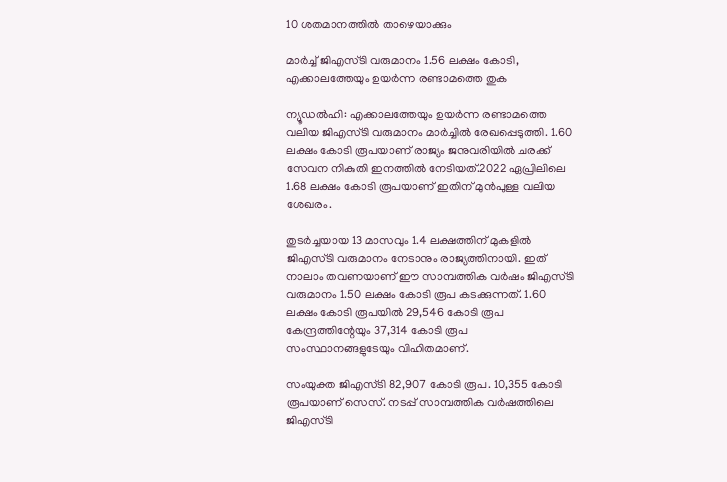10 ശതമാനത്തിൽ താഴെയാക്കും

മാര്‍ച്ച് ജിഎസ്ടി വരുമാനം 1.56 ലക്ഷം കോടി, എക്കാലത്തേയും ഉയര്‍ന്ന രണ്ടാമത്തെ തുക

ന്യൂഡല്‍ഹി: എക്കാലത്തേയും ഉയര്‍ന്ന രണ്ടാമത്തെ വലിയ ജിഎസ്ടി വരുമാനം മാര്‍ച്ചില്‍ രേഖപ്പെടുത്തി. 1.60 ലക്ഷം കോടി രൂപയാണ് രാജ്യം ജനുവരിയില്‍ ചരക്ക് സേവന നികുതി ഇനത്തില്‍ നേടിയത്.2022 ഏപ്രിലിലെ 1.68 ലക്ഷം കോടി രൂപയാണ് ഇതിന് മുന്‍പുള്ള വലിയ ശേഖരം.

തുടര്‍ച്ചയായ 13 മാസവും 1.4 ലക്ഷത്തിന് മുകളില്‍ ജിഎസ്ടി വരുമാനം നേടാനും രാജ്യത്തിനായി. ഇത് നാലാം തവണയാണ് ഈ സാമ്പത്തിക വര്‍ഷം ജിഎസ്ടി വരുമാനം 1.50 ലക്ഷം കോടി രൂപ കടക്കുന്നത്. 1.60 ലക്ഷം കോടി രൂപയില്‍ 29,546 കോടി രൂപ കേന്ദ്രത്തിന്റേയും 37,314 കോടി രൂപ സംസ്ഥാനങ്ങളുടേയും വിഹിതമാണ്.

സംയുക്ത ജിഎസ്ടി 82,907 കോടി രൂപ. 10,355 കോടി രൂപയാണ് സെസ്. നടപ്പ് സാമ്പത്തിക വര്‍ഷത്തിലെ ജിഎസ്ടി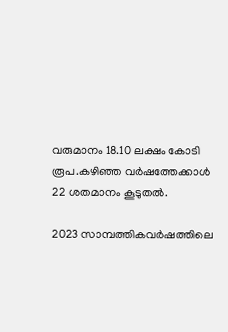വരുമാനം 18.10 ലക്ഷം കോടി രൂപ.കഴിഞ്ഞ വര്‍ഷത്തേക്കാള്‍ 22 ശതമാനം കൂടുതല്‍.

2023 സാമ്പത്തികവര്‍ഷത്തിലെ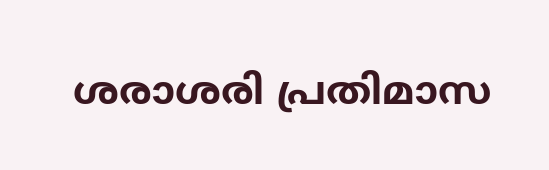ശരാശരി പ്രതിമാസ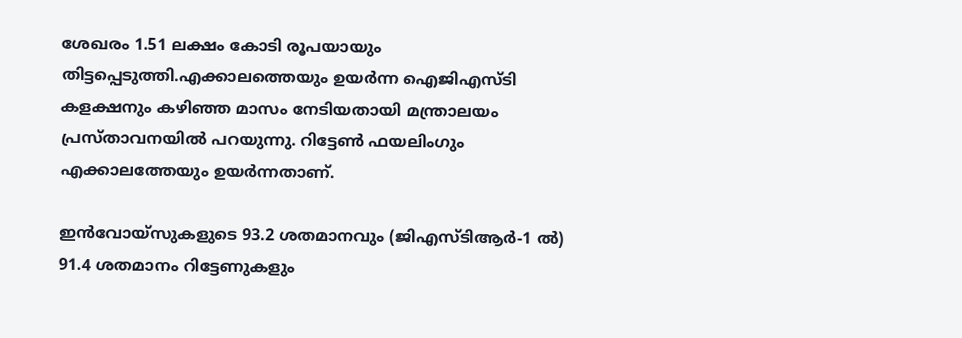ശേഖരം 1.51 ലക്ഷം കോടി രൂപയായും തിട്ടപ്പെടുത്തി.എക്കാലത്തെയും ഉയര്‍ന്ന ഐജിഎസ്ടി കളക്ഷനും കഴിഞ്ഞ മാസം നേടിയതായി മന്ത്രാലയം പ്രസ്താവനയില്‍ പറയുന്നു. റിട്ടേണ്‍ ഫയലിംഗും എക്കാലത്തേയും ഉയര്‍ന്നതാണ്.

ഇന്‍വോയ്സുകളുടെ 93.2 ശതമാനവും (ജിഎസ്ടിആര്‍-1 ല്‍) 91.4 ശതമാനം റിട്ടേണുകളും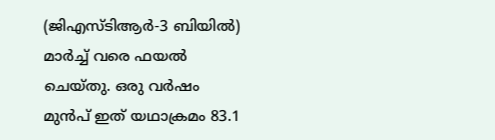(ജിഎസ്ടിആര്‍-3 ബിയില്‍) മാര്‍ച്ച് വരെ ഫയല്‍ ചെയ്തു. ഒരു വര്‍ഷം മുന്‍പ് ഇത് യഥാക്രമം 83.1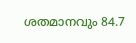ശതമാനവും 84.7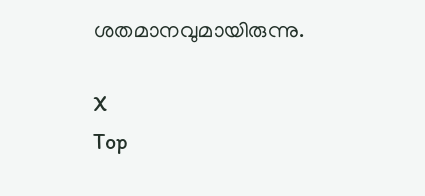ശതമാനവുമായിരുന്നു.

X
Top